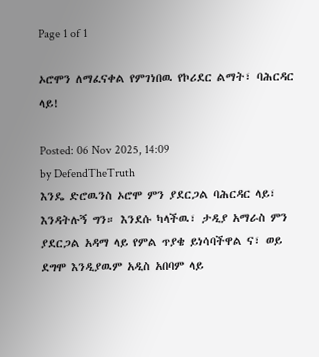Page 1 of 1

ኦሮሞን ለማፈናቀል የምገነበዉ የኮሪደር ልማት፣ ባሕርዳር ላይ!

Posted: 06 Nov 2025, 14:09
by DefendTheTruth
እንዴ ድሮዉንስ ኦሮሞ ምን ያደርጋል ባሕርዳር ላይ፣ እንዳትሉኝ ግን። እንደሱ ካላችዉ፣ ታዲያ አማራስ ምን ያደርጋል አዳማ ላይ የምል ጥያቄ ይነሳባችዋል ና፣ ወይ ደግሞ እንዲያዉም አዲስ አበባም ላይ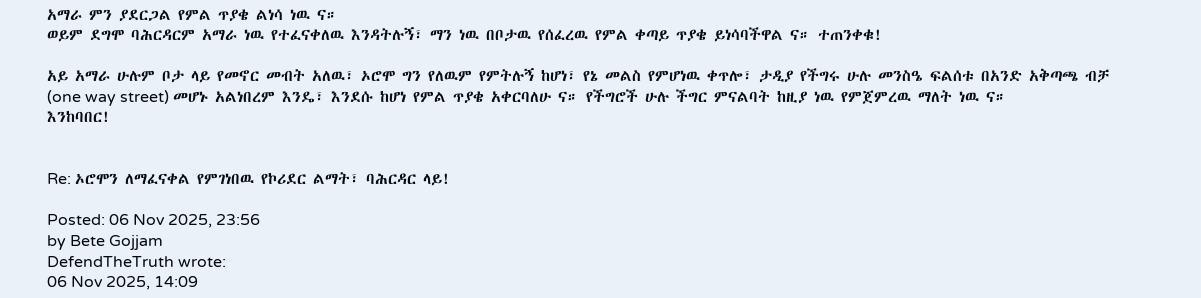አማራ ምን ያደርጋል የምል ጥያቄ ልነሳ ነዉ ና።
ወይም ደግሞ ባሕርዳርም አማራ ነዉ የተፈናቀለዉ እንዳትሉኝ፣ ማን ነዉ በቦታዉ የሰፈረዉ የምል ቀጣይ ጥያቄ ይነሳባችዋል ና። ተጠንቀቁ!

አይ አማራ ሁሉም ቦታ ላይ የመኖር መብት አለዉ፣ ኦሮሞ ግን የለዉም የምትሉኝ ከሆነ፣ የኔ መልስ የምሆነዉ ቀጥሎ፣ ታዲያ የችግሩ ሁሉ መንስዔ ፍልሰቱ በአንድ አቅጣጫ ብቻ (one way street) መሆኑ አልነበረም እንዴ፣ እንደሱ ከሆነ የምል ጥያቄ አቀርባለሁ ና። የችግሮች ሁሉ ችግር ምናልባት ከዚያ ነዉ የምጀምረዉ ማለት ነዉ ና።
እንከባበር!


Re: ኦሮሞን ለማፈናቀል የምገነበዉ የኮሪደር ልማት፣ ባሕርዳር ላይ!

Posted: 06 Nov 2025, 23:56
by Bete Gojjam
DefendTheTruth wrote:
06 Nov 2025, 14:09